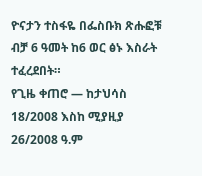ዮናታን ተስፋዬ በፌስቡክ ጽሑፎቹ ብቻ 6 ዓመት ከ6 ወር ፅኑ እስራት ተፈረደበት።
የጊዜ ቀጠሮ — ከታህሳስ 18/2008 እስከ ሚያዚያ 26/2008 ዓ.ም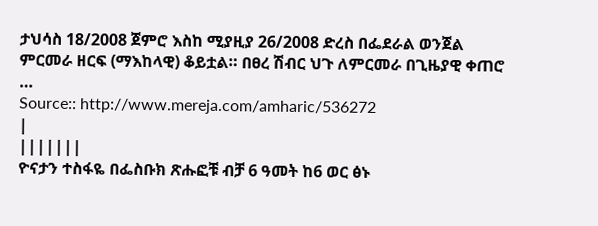ታህሳስ 18/2008 ጀምሮ እስከ ሚያዚያ 26/2008 ድረስ በፌደራል ወንጀል ምርመራ ዘርፍ (ማእከላዊ) ቆይቷል። በፀረ ሽብር ህጉ ለምርመራ በጊዜያዊ ቀጠሮ …
Source:: http://www.mereja.com/amharic/536272
|
|||||||
ዮናታን ተስፋዬ በፌስቡክ ጽሑፎቹ ብቻ 6 ዓመት ከ6 ወር ፅኑ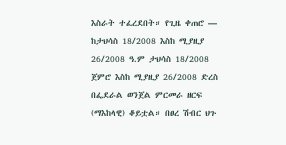እስራት ተፈረደበት። የጊዜ ቀጠሮ — ከታህሳስ 18/2008 እስከ ሚያዚያ 26/2008 ዓ.ም ታህሳስ 18/2008 ጀምሮ እስከ ሚያዚያ 26/2008 ድረስ በፌደራል ወንጀል ምርመራ ዘርፍ (ማእከላዊ) ቆይቷል። በፀረ ሽብር ህጉ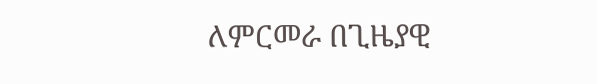ለምርመራ በጊዜያዊ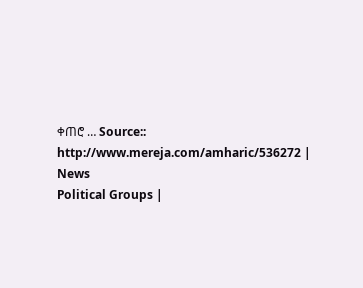ቀጠሮ … Source:: http://www.mereja.com/amharic/536272 |
News
Political Groups |